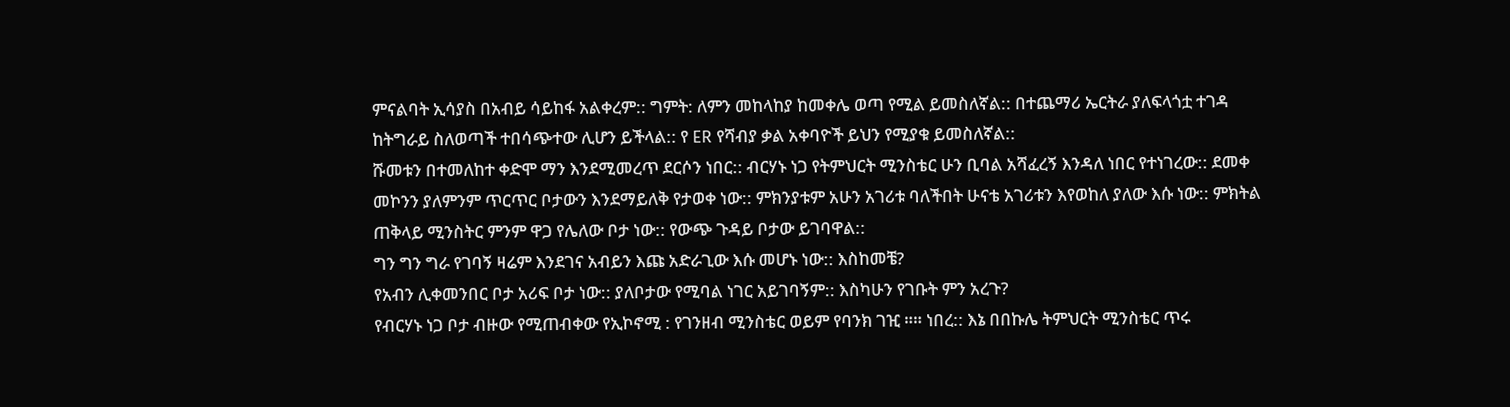ምናልባት ኢሳያስ በአብይ ሳይከፋ አልቀረም:: ግምት: ለምን መከላከያ ከመቀሌ ወጣ የሚል ይመስለኛል:: በተጨማሪ ኤርትራ ያለፍላጎቷ ተገዳ ከትግራይ ስለወጣች ተበሳጭተው ሊሆን ይችላል:: የ ER የሻብያ ቃል አቀባዮች ይህን የሚያቁ ይመስለኛል::
ሹመቱን በተመለከተ ቀድሞ ማን እንደሚመረጥ ደርሶን ነበር:: ብርሃኑ ነጋ የትምህርት ሚንስቴር ሁን ቢባል አሻፈረኝ እንዳለ ነበር የተነገረው:: ደመቀ መኮንን ያለምንም ጥርጥር ቦታውን እንደማይለቅ የታወቀ ነው:: ምክንያቱም አሁን አገሪቱ ባለችበት ሁናቴ አገሪቱን እየወከለ ያለው እሱ ነው:: ምክትል ጠቅላይ ሚንስትር ምንም ዋጋ የሌለው ቦታ ነው:: የውጭ ጉዳይ ቦታው ይገባዋል::
ግን ግን ግራ የገባኝ ዛሬም እንደገና አብይን እጩ አድራጊው እሱ መሆኑ ነው:: እስከመቼ?
የአብን ሊቀመንበር ቦታ አሪፍ ቦታ ነው:: ያለቦታው የሚባል ነገር አይገባኝም:: እስካሁን የገቡት ምን አረጉ?
የብርሃኑ ነጋ ቦታ ብዙው የሚጠብቀው የኢኮኖሚ : የገንዘብ ሚንስቴር ወይም የባንክ ገዢ ።። ነበረ:: እኔ በበኩሌ ትምህርት ሚንስቴር ጥሩ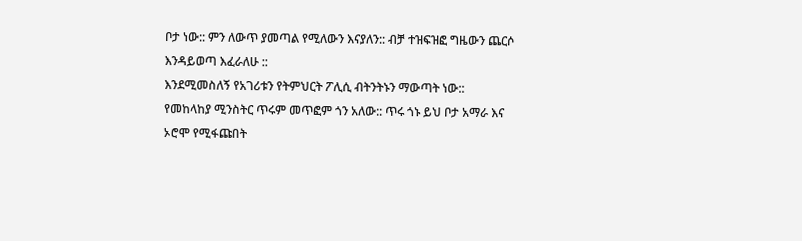ቦታ ነው:: ምን ለውጥ ያመጣል የሚለውን እናያለን:: ብቻ ተዝፍዝፎ ግዜውን ጨርሶ እንዳይወጣ እፈራለሁ ::
እንደሚመስለኝ የአገሪቱን የትምህርት ፖሊሲ ብትንትኑን ማውጣት ነው::
የመከላከያ ሚንስትር ጥሩም መጥፎም ጎን አለው:: ጥሩ ጎኑ ይህ ቦታ አማራ እና ኦሮሞ የሚፋጩበት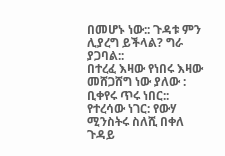በመሆኑ ነው:: ጉዳቱ ምን ሊያረግ ይችላል? ግራ ያጋባል::
በተረፈ እዛው የነበሩ እዛው መሸጋሸግ ነው ያለው : ቢቀየሩ ጥሩ ነበር::
የተረሳው ነገር: የውሃ ሚንስትሩ ስለሺ በቀለ ጉዳይ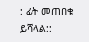: ፊት መጠበቁ ይሻላል::